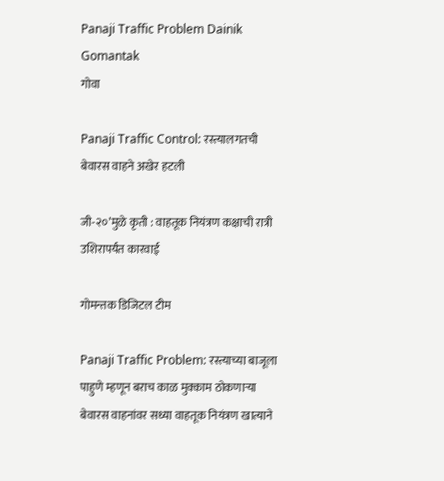Panaji Traffic Problem Dainik Gomantak
गोवा

Panaji Traffic Control: रस्त्यालगतची बेवारस वाहने अखेर हटली

जी-२०’मुळे कृती : वाहतूक नियंत्रण कक्षाची रात्री उशिरापर्यंत कारवाई

गोमन्तक डिजिटल टीम

Panaji Traffic Problem: रस्त्याच्या बाजूला पाहुणे म्हणून बराच काळ मुक्काम ठोकणाऱ्या बेवारस वाहनांवर सध्या वाहतूक नियंत्रण खात्याने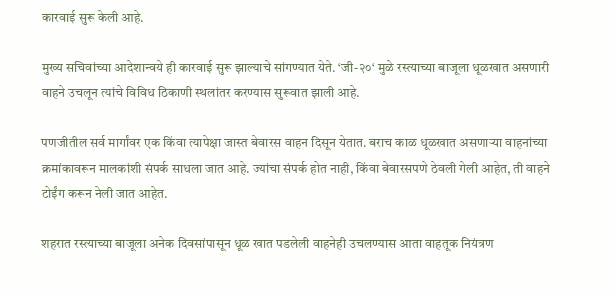कारवाई सुरू केली आहे.

मुख्य सचिवांच्या आदेशान्वये ही कारवाई सुरू झाल्याचे सांगण्यात येते. ‘जी-२०‘ मुळे रस्त्याच्या बाजूला धूळखात असणारी वाहने उचलून त्यांचे विविध ठिकाणी स्थलांतर करण्यास सुरूवात झाली आहे.

पणजीतील सर्व मार्गांवर एक किंवा त्यापेक्षा जास्त बेवारस वाहन दिसून येतात. बराच काळ धूळखात असणाऱ्या वाहनांच्या क्रमांकावरून मालकांशी संपर्क साधला जात आहे. ज्यांचा संपर्क होत नाही, किंवा बेवारसपणे ठेवली गेली आहेत, ती वाहने टोईंग करून नेली जात आहेत.

शहरात रस्त्याच्या बाजूला अनेक दिवसांपासून धूळ खात पडलेली वाहनेही उचलण्यास आता वाहतूक नियंत्रण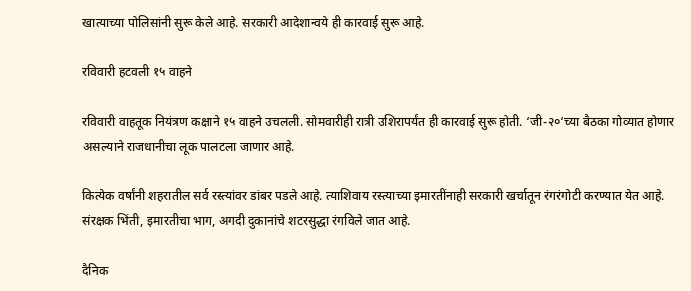खात्याच्या पोलिसांनी सुरू केले आहे. सरकारी आदेशान्वये ही कारवाई सुरू आहे.

रविवारी हटवली १५ वाहने

रविवारी वाहतूक नियंत्रण कक्षाने १५ वाहने उचलली. सोमवारीही रात्री उशिरापर्यंत ही कारवाई सुरू होती. ‘जी-२०‘च्या बैठका गोव्यात होणार असल्याने राजधानीचा लूक पालटला जाणार आहे.

कित्येक वर्षांनी शहरातील सर्व रस्त्यांवर डांबर पडले आहे. त्याशिवाय रस्त्याच्या इमारतींनाही सरकारी खर्चातून रंगरंगोटी करण्यात येत आहे. संरक्षक भिंती, इमारतीचा भाग, अगदी दुकानांचे शटरसुद्धा रंगविले जात आहे.

दैनिक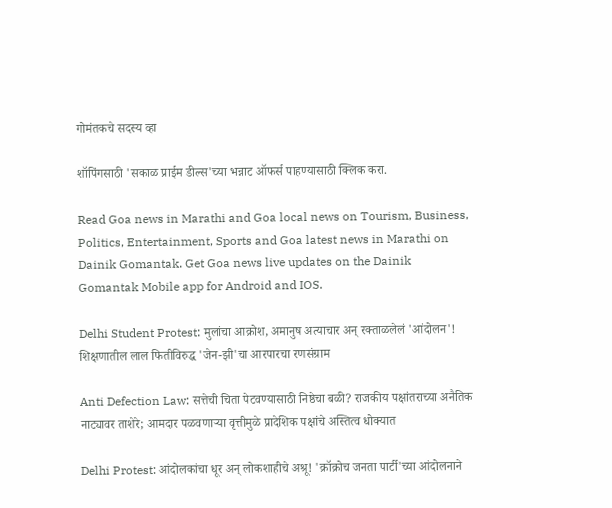गोमंतकचे सदस्य व्हा

शॉपिंगसाठी 'सकाळ प्राईम डील्स'च्या भन्नाट ऑफर्स पाहण्यासाठी क्लिक करा.

Read Goa news in Marathi and Goa local news on Tourism, Business, Politics, Entertainment, Sports and Goa latest news in Marathi on Dainik Gomantak. Get Goa news live updates on the Dainik Gomantak Mobile app for Android and IOS.

Delhi Student Protest: मुलांचा आक्रोश, अमानुष अत्याचार अन् रक्ताळलेलं 'आंदोलन'! शिक्षणातील लाल फितीविरुद्ध 'जेन-झी'चा आरपारचा रणसंग्राम

Anti Defection Law: सत्तेची चिता पेटवण्यासाठी निष्ठेचा बळी? राजकीय पक्षांतराच्या अनैतिक नाट्यावर ताशेरे; आमदार पळवणाऱ्या वृत्तीमुळे प्रादेशिक पक्षांचे अस्तित्व धोक्यात

Delhi Protest: आंदोलकांचा धूर अन् लोकशाहीचे अश्रू! 'क्रॉक्रोच जनता पार्टी'च्या आंदोलनाने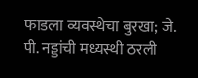फाडला व्यवस्थेचा बुरखा; जे. पी. नड्डांची मध्यस्थी ठरली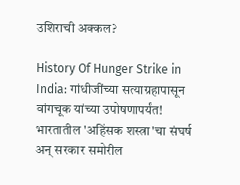उशिराची अक्कल?

History Of Hunger Strike in India: गांधीजींच्या सत्याग्रहापासून वांगचूक यांच्या उपोषणापर्यंत! भारतातील 'अहिंसक शस्त्रा'चा संघर्ष अन् सरकार समोरील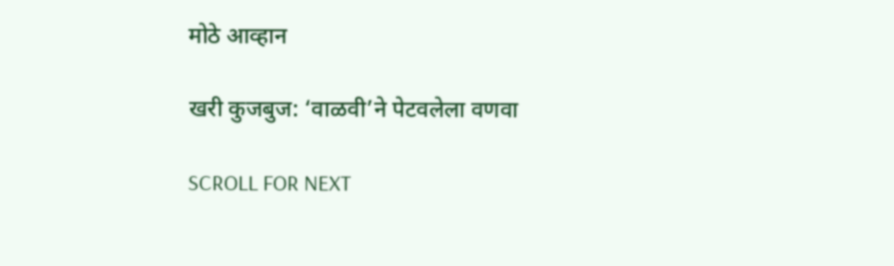मोठे आव्हान

खरी कुजबुज: ‘वाळवी’ने पेटवलेला वणवा

SCROLL FOR NEXT